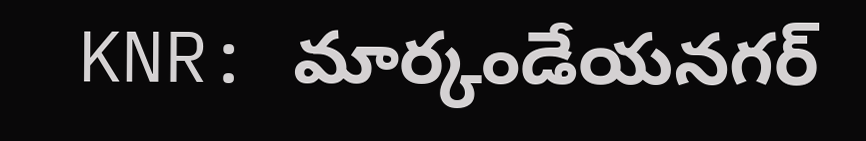KNR: మార్కండేయనగర్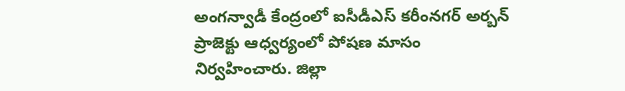అంగన్వాడీ కేంద్రంలో ఐసీడీఎస్ కరీంనగర్ అర్బన్ ప్రాజెక్టు ఆధ్వర్యంలో పోషణ మాసం నిర్వహించారు. జిల్లా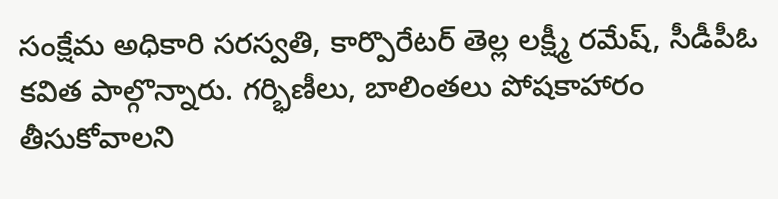సంక్షేమ అధికారి సరస్వతి, కార్పొరేటర్ తెల్ల లక్ష్మీ రమేష్, సీడీపీఓ కవిత పాల్గొన్నారు. గర్భిణీలు, బాలింతలు పోషకాహారం తీసుకోవాలని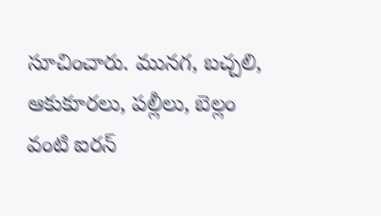సూచించారు. మునగ, బచ్చలి, ఆకుకూరలు, పల్లీలు, బెల్లం వంటి ఐరన్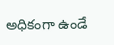అధికంగా ఉండే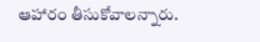ఆహారం తీసుకోవాలన్నారు.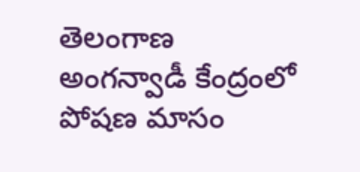తెలంగాణ
అంగన్వాడీ కేంద్రంలో పోషణ మాసం